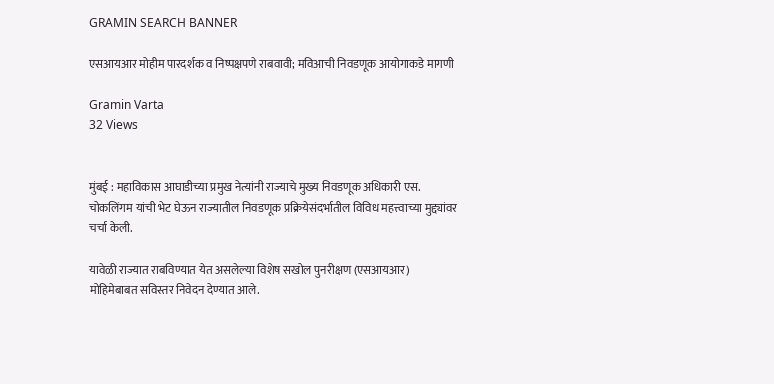GRAMIN SEARCH BANNER

एसआयआर मोहीम पारदर्शक व निष्पक्षपणे राबवावी; मविआची निवडणूक आयोगाकडे मागणी

Gramin Varta
32 Views


मुंबई : महाविकास आघाडीच्या प्रमुख नेत्यांनी राज्याचे मुख्य निवडणूक अधिकारी एस. चोकलिंगम यांची भेट घेऊन राज्यातील निवडणूक प्रक्रियेसंदर्भातील विविध महत्त्वाच्या मुद्द्यांवर चर्चा केली.

यावेळी राज्यात राबविण्यात येत असलेल्या विशेष सखोल पुनरीक्षण (एसआयआर) मोहिमेबाबत सविस्तर निवेदन देण्यात आले.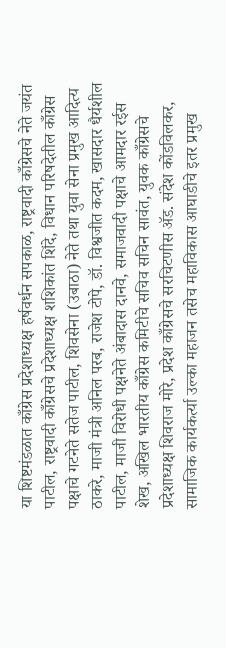या शिष्टमंडळात काँग्रेस प्रदेशाध्यक्ष हर्षवर्धन सपकाळ, राष्ट्रवादी काँग्रेसचे नेते जयंत पाटील, राष्ट्रवादी काँग्रेसचे प्रदेशाध्यक्ष शशिकांत शिंदे, विधान परिषदेतील काँग्रेस पक्षाचे गटनेते सतेज पाटील, शिवसेना (उबाठा) नेते तथा युवा सेना प्रमुख आदित्य ठाकरे, माजी मंत्री अनिल परब, राजेश टोपे, डॉ. विश्वजीत कदम, खासदार धैर्यशील पाटील, माजी विरोधी पक्षनेते अंबादास दानवे, समाजवादी पक्षाचे आमदार रईस शेख, अखिल भारतीय काँग्रेस कमिटीचे सचिव सचिन सावंत, युवक काँग्रेसचे प्रदेशाध्यक्ष शिवराज मोरे, प्रदेश काँग्रेसचे सरचिटणीस ॲड. संदेश कोंडविलकर, सामाजिक कार्यकर्त्या उल्का महाजन तसेच महाविकास आघाडीचे इतर प्रमुख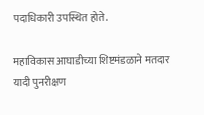पदाधिकारी उपस्थित होते.

महाविकास आघाडीच्या शिष्टमंडळाने मतदार यादी पुनरीक्षण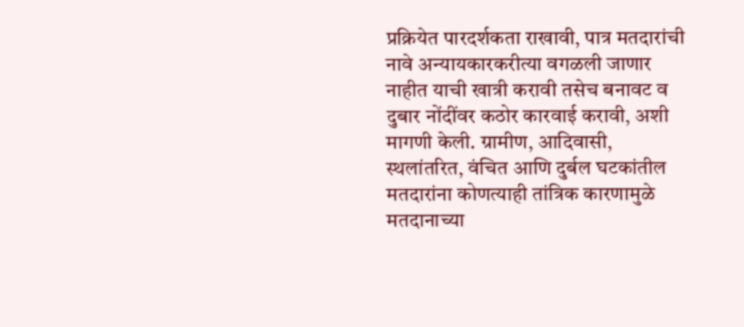प्रक्रियेत पारदर्शकता राखावी, पात्र मतदारांची नावे अन्यायकारकरीत्या वगळली जाणार नाहीत याची खात्री करावी तसेच बनावट व दुबार नोंदींवर कठोर कारवाई करावी, अशी मागणी केली. ग्रामीण, आदिवासी, स्थलांतरित, वंचित आणि दुर्बल घटकांतील मतदारांना कोणत्याही तांत्रिक कारणामुळे मतदानाच्या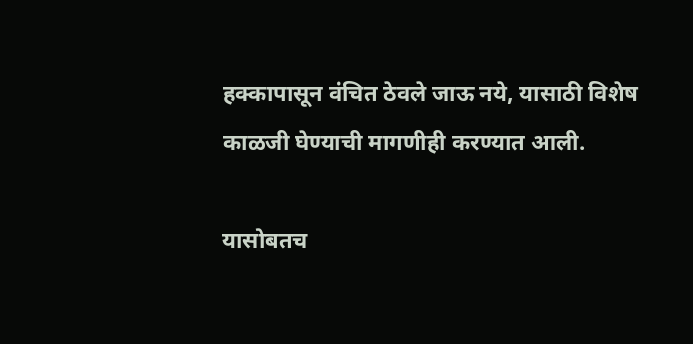हक्कापासून वंचित ठेवले जाऊ नये, यासाठी विशेष काळजी घेण्याची मागणीही करण्यात आली.

यासोबतच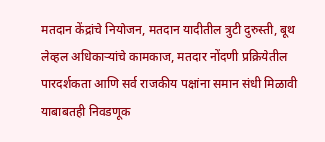मतदान केंद्रांचे नियोजन, मतदान यादीतील त्रुटी दुरुस्ती, बूथ लेव्हल अधिकाऱ्यांचे कामकाज, मतदार नोंदणी प्रक्रियेतील पारदर्शकता आणि सर्व राजकीय पक्षांना समान संधी मिळावी याबाबतही निवडणूक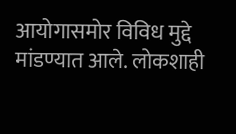आयोगासमोर विविध मुद्दे मांडण्यात आले. लोकशाही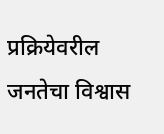प्रक्रियेवरील जनतेचा विश्वास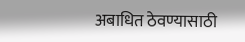अबाधित ठेवण्यासाठी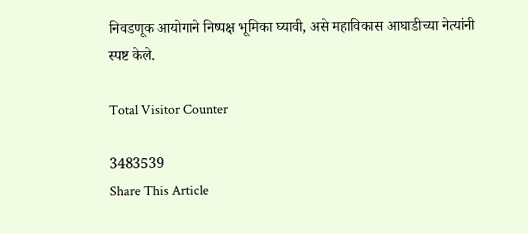निवडणूक आयोगाने निष्पक्ष भूमिका घ्यावी, असे महाविकास आघाडीच्या नेत्यांनी स्पष्ट केले.

Total Visitor Counter

3483539
Share This Article